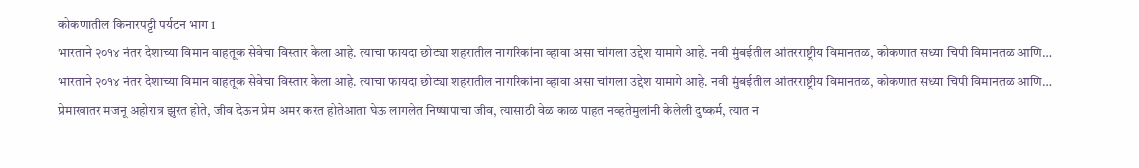कोकणातील किनारपट्टी पर्यटन भाग 1
भारताने २०१४ नंतर देशाच्या विमान वाहतूक सेवेचा विस्तार केला आहे. त्याचा फायदा छोट्या शहरातील नागरिकांना व्हावा असा चांगला उद्देश यामागे आहे. नवी मुंबईतील आंतरराष्ट्रीय विमानतळ, कोकणात सध्या चिपी विमानतळ आणि…
भारताने २०१४ नंतर देशाच्या विमान वाहतूक सेवेचा विस्तार केला आहे. त्याचा फायदा छोट्या शहरातील नागरिकांना व्हावा असा चांगला उद्देश यामागे आहे. नवी मुंबईतील आंतरराष्ट्रीय विमानतळ, कोकणात सध्या चिपी विमानतळ आणि…
प्रेमाखातर मजनू अहोरात्र झुरत होते, जीव देऊन प्रेम अमर करत होतेआता घेऊ लागलेत निष्षापाचा जीव, त्यासाठी वेळ काळ पाहत नव्हतेमुलांनी केलेली दुष्कर्म, त्यात न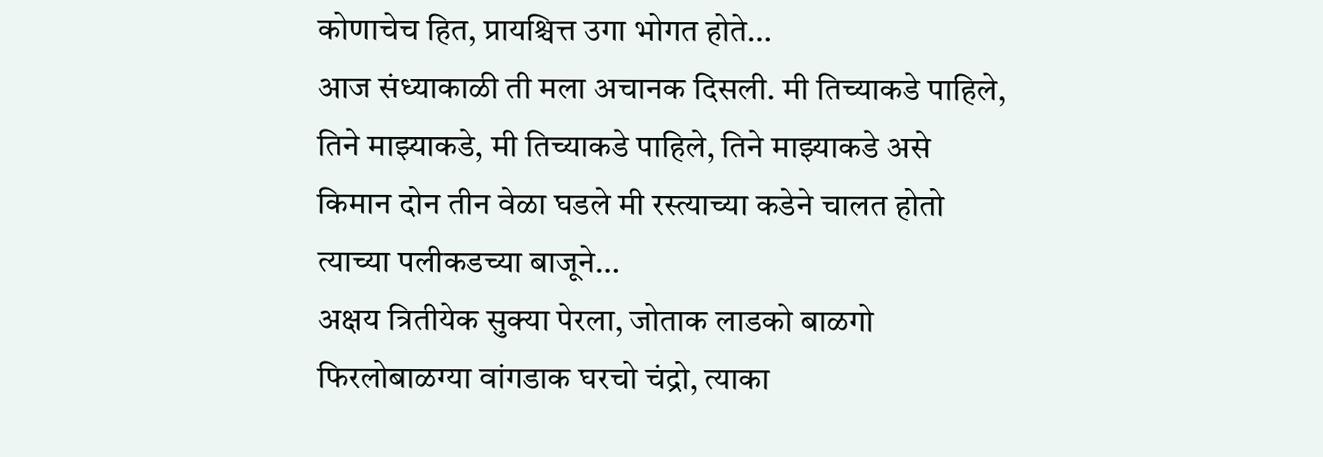कोणाचेच हित, प्रायश्चित्त उगा भोगत होते…
आज संध्याकाळी ती मला अचानक दिसली. मी तिच्याकडे पाहिले, तिने माझ्याकडे, मी तिच्याकडे पाहिले, तिने माझ्याकडे असे किमान दोन तीन वेळा घडले मी रस्त्याच्या कडेने चालत होतो त्याच्या पलीकडच्या बाजूने…
अक्षय त्रितीयेक सुक्या पेरला, जोताक लाडको बाळगो फिरलोबाळग्या वांगडाक घरचो चंद्रो, त्याका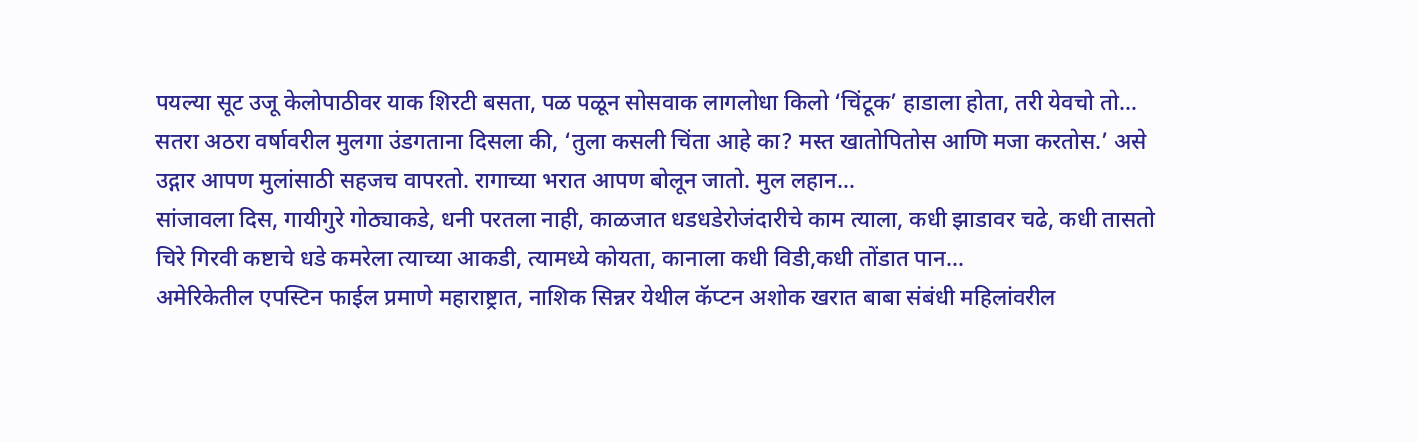पयल्या सूट उजू केलोपाठीवर याक शिरटी बसता, पळ पळून सोसवाक लागलोधा किलो ‘चिंटूक’ हाडाला होता, तरी येवचो तो…
सतरा अठरा वर्षावरील मुलगा उंडगताना दिसला की, ‘तुला कसली चिंता आहे का? मस्त खातोपितोस आणि मजा करतोस.’ असे उद्गार आपण मुलांसाठी सहजच वापरतो. रागाच्या भरात आपण बोलून जातो. मुल लहान…
सांजावला दिस, गायीगुरे गोठ्याकडे, धनी परतला नाही, काळजात धडधडेरोजंदारीचे काम त्याला, कधी झाडावर चढे, कधी तासतो चिरे गिरवी कष्टाचे धडे कमरेला त्याच्या आकडी, त्यामध्ये कोयता, कानाला कधी विडी,कधी तोंडात पान…
अमेरिकेतील एपस्टिन फाईल प्रमाणे महाराष्ट्रात, नाशिक सिन्नर येथील कॅप्टन अशोक खरात बाबा संबंधी महिलांवरील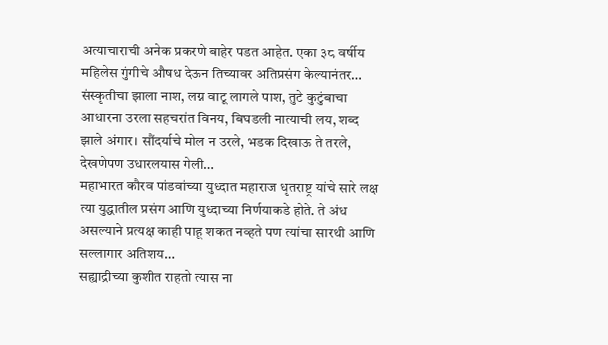अत्याचाराची अनेक प्रकरणे बाहेर पडत आहेत. एका ३८ वर्षीय महिलेस गुंगीचे औषध देऊन तिच्यावर अतिप्रसंग केल्यानंतर…
संस्कृतीचा झाला नाश, लग्न वाटू लागले पाश, तुटे कुटुंबाचा आधारना उरला सहचरांत विनय, बिघडली नात्याची लय, शब्द झाले अंगार। सौंदर्याचे मोल न उरले, भडक दिखाऊ ते तरले, देखणेपण उधारलयास गेली…
महाभारत कौरव पांडवांच्या युध्दात महाराज धृतराष्ट्र यांचे सारे लक्ष त्या युद्धातील प्रसंग आणि युध्दाच्या निर्णयाकडे होते. ते अंध असल्याने प्रत्यक्ष काही पाहू शकत नव्हते पण त्यांचा सारथी आणि सल्लागार अतिशय…
सह्याद्रीच्या कुशीत राहतो त्यास ना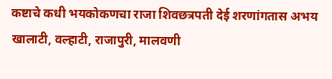कष्टाचे कधी भयकोकणचा राजा शिवछत्रपती देई शरणांगतास अभय खालाटी, वल्हाटी, राजापुरी, मालवणी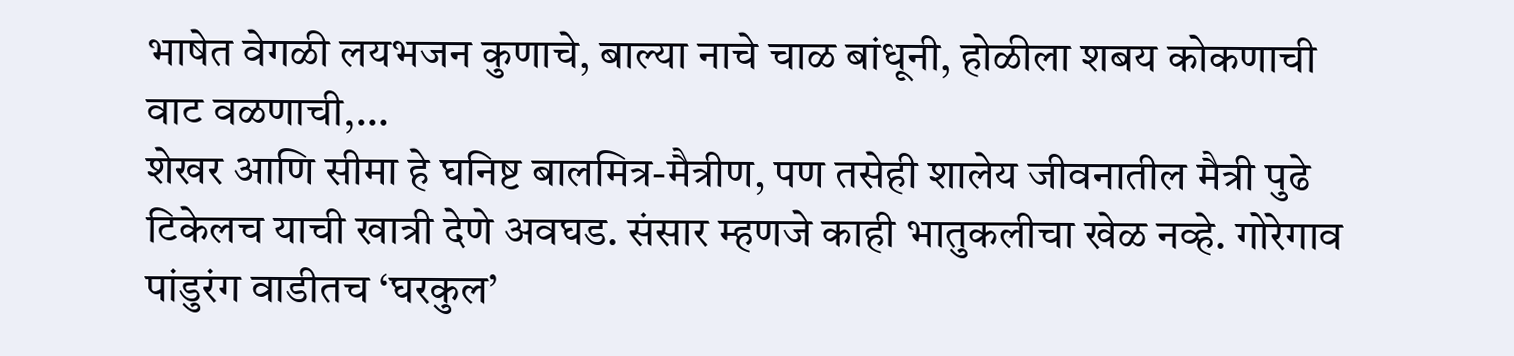भाषेत वेगळी लयभजन कुणाचे, बाल्या नाचे चाळ बांधूनी, होळीला शबय कोकणाची वाट वळणाची,…
शेखर आणि सीमा हे घनिष्ट बालमित्र-मैत्रीण, पण तसेही शालेय जीवनातील मैत्री पुढे टिकेलच याची खात्री देणे अवघड. संसार म्हणजे काही भातुकलीचा खेळ नव्हे. गोरेगाव पांडुरंग वाडीतच ‘घरकुल’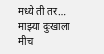मध्ये ती तर…
माझ्या दुःखाला मीच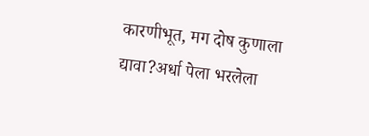कारणीभूत, मग दोष कुणाला द्यावा?अर्धा पेला भरलेला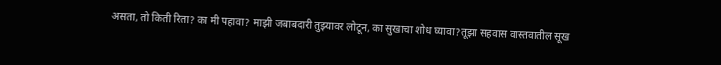असता, तो किती रिता? का मी पहावा? माझी जबाबदारी तुझ्यावर लोटून, का सुखाचा शोध घ्यावा?तूझा सहवास वास्तवातील सूख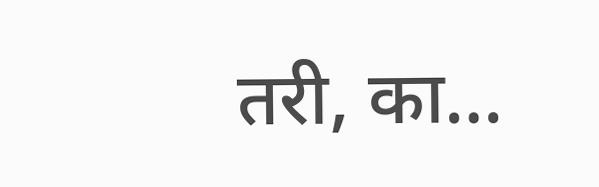तरी, का…